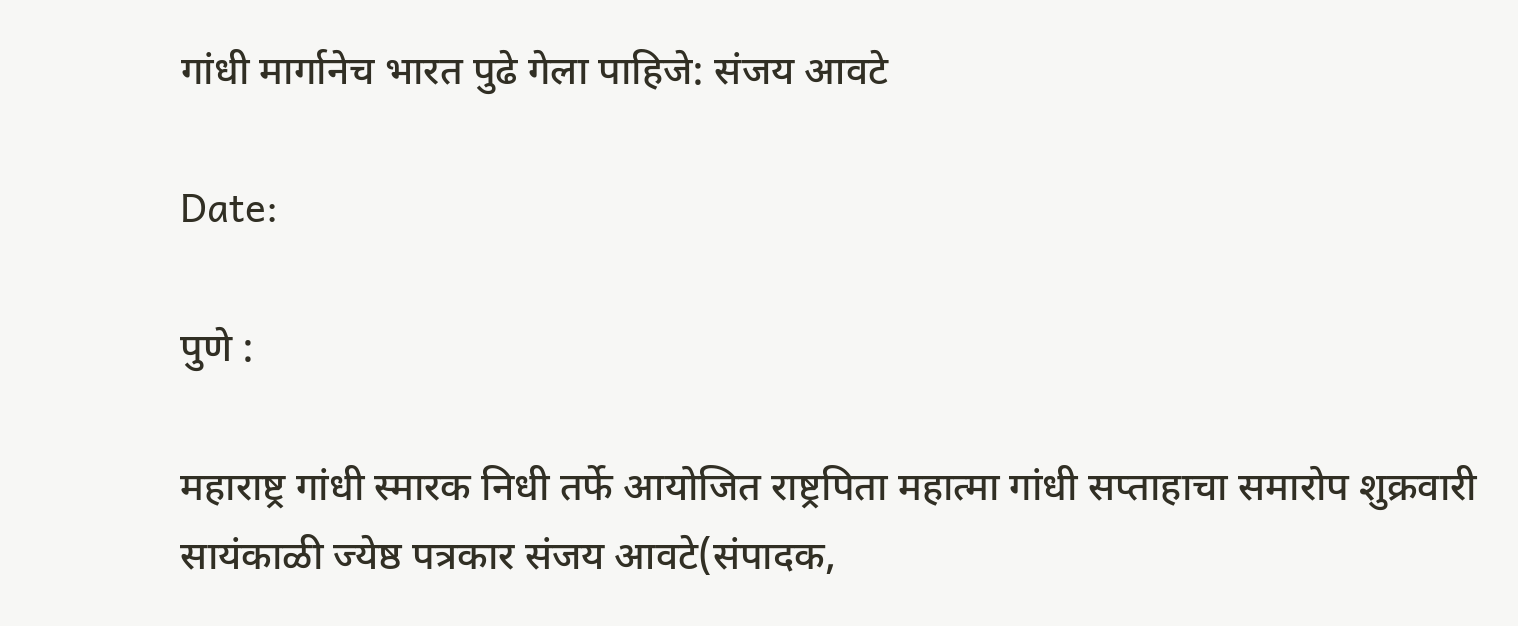गांधी मार्गानेच भारत पुढे गेला पाहिजे: संजय आवटे

Date:

पुणे :

महाराष्ट्र गांधी स्मारक निधी तर्फे आयोजित राष्ट्रपिता महात्मा गांधी सप्ताहाचा समारोप शुक्रवारी सायंकाळी ज्येष्ठ पत्रकार संजय आवटे(संपादक,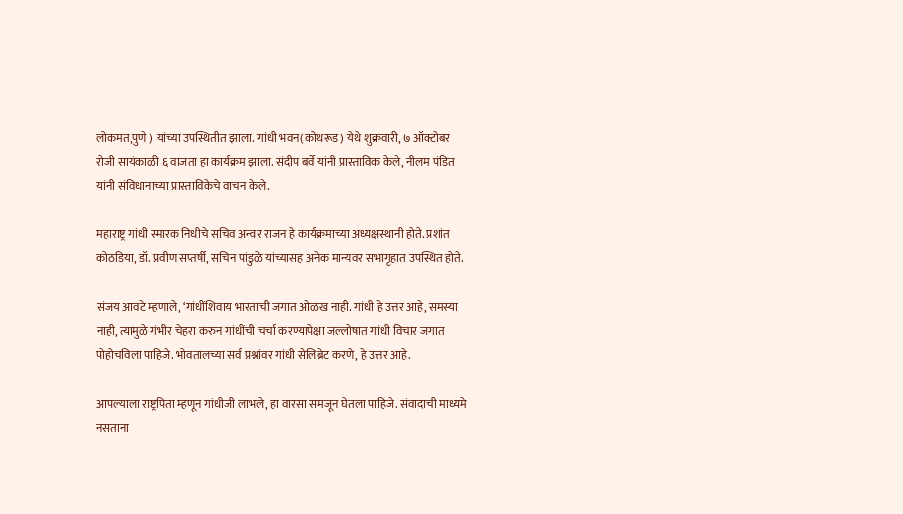लोकमत,पुणे ) यांच्या उपस्थितीत झाला. गांधी भवन(कोथरूड) येथे शुक्रवारी, ७ ऑक्टोबर रोजी सायंकाळी ६ वाजता हा कार्यक्रम झाला. संदीप बर्वे यांनी प्रास्ताविक केले, नीलम पंडित यांनी संविधानाच्या प्रास्ताविकेचे वाचन केले.

महाराष्ट्र गांधी स्मारक निधीचे सचिव अन्वर राजन हे कार्यक्रमाच्या अध्यक्षस्थानी होते. प्रशांत कोठडिया, डॉ. प्रवीण सप्तर्षी, सचिन पांडुळे यांच्यासह अनेक मान्यवर सभागृहात उपस्थित होते.

संजय आवटे म्हणाले, ‘गांधींशिवाय भारताची जगात ओळख नाही. गांधी हे उत्तर आहे, समस्या नाही, त्यामुळे गंभीर चेहरा करुन गांधींची चर्चा करण्यापेक्षा जल्लोषात गांधी विचार जगात पोहोचविला पाहिजे. भोवतालच्या सर्व प्रश्नांवर गांधी सेलिब्रेट करणे, हे उत्तर आहे.

आपल्याला राष्ट्रपिता म्हणून गांधीजी लाभले, हा वारसा समजून घेतला पाहिजे. संवादाची माध्यमे नसताना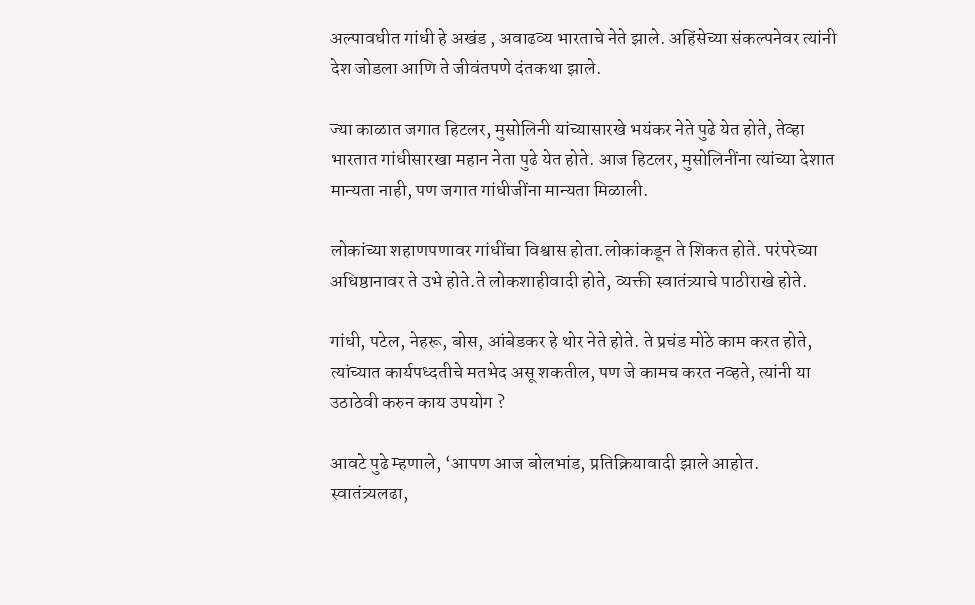अल्पावधीत गांधी हे अखंड , अवाढव्य भारताचे नेते झाले. अहिंसेच्या संकल्पनेवर त्यांनी देश जोडला आणि ते जीवंतपणे दंतकथा झाले.

ज्या काळात जगात हिटलर, मुसोलिनी यांच्यासारखे भयंकर नेते पुढे येत होते, तेव्हा भारतात गांधीसारखा महान नेता पुढे येत होते. आज हिटलर, मुसोलिनींना त्यांच्या देशात मान्यता नाही, पण जगात गांधीजींना मान्यता मिळाली.

लोकांच्या शहाणपणावर गांधींचा विश्वास होता.लोकांकडून ते शिकत होते. परंपरेच्या अधिष्ठानावर ते उभे होते.ते लोकशाहीवादी होते, व्यक्ती स्वातंत्र्याचे पाठीराखे होते.

गांधी, पटेल, नेहरू, बोस, आंबेडकर हे थोर नेते होते. ते प्रचंड मोठे काम करत होते, त्यांच्यात कार्यपध्दतीचे मतभेद असू शकतील, पण जे कामच करत नव्हते, त्यांनी या उठाठेवी करुन काय उपयोग ?

आवटे पुढे म्हणाले, ‘आपण आज बोलभांड, प्रतिक्रियावादी झाले आहोत. स्वातंत्र्यलढा,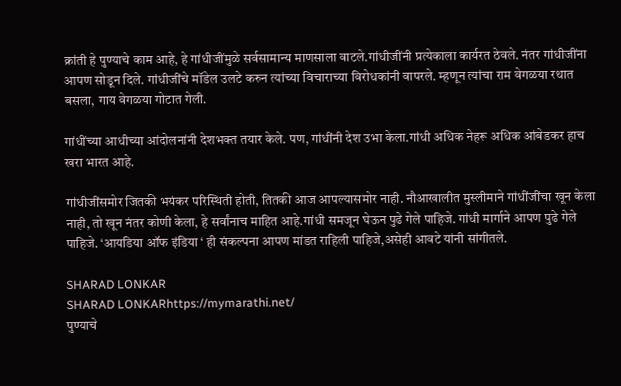क्रांती हे पुण्याचे काम आहे, हे गांधीजींमुळे सर्वसामान्य माणसाला वाटले.गांधीजींनी प्रत्येकाला कार्यरत ठेवले. नंतर गांधीजींना आपण सोडून दिले. गांधीजींचे मॉडेल उलटे करुन त्यांच्या विचाराच्या विरोधकांनी वापरले. म्हणून त्यांचा राम वेगळया रथात बसला, गाय वेगळया गोटात गेली.

गांधींच्या आधीच्या आंदोलनांनी देशभक्त तयार केले. पण, गांधींनी देश उभा केला.गांधी अधिक नेहरू अधिक आंबेडकर हाच खरा भारत आहे.

गांधीजींसमोर जितकी भयंकर परिस्थिती होती, तितकी आज आपल्यासमोर नाही. नौआखालीत मुस्लीमाने गांधींजींचा खून केला नाही, तो खून नंतर कोणी केला, हे सर्वांनाच माहित आहे.गांधी समजून घेऊन पुढे गेले पाहिजे. गांधी मार्गाने आपण पुढे गेले पाहिजे. ‘आयडिया ऑफ इंडिया ‘ ही संकल्पना आपण मांडत राहिली पाहिजे,असेही आवटे यांनी सांगीतले.

SHARAD LONKAR
SHARAD LONKARhttps://mymarathi.net/
पुण्याचे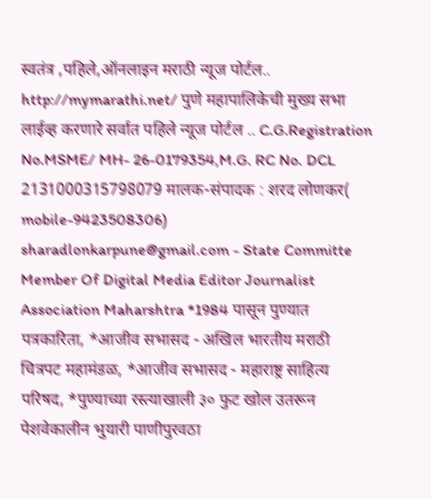स्वतंत्र ,पहिले,ऑनलाइन मराठी न्यूज पोर्टल.. http://mymarathi.net/ पुणे महापालिकेची मुख्य सभा लाईव्ह करणारे सर्वात पहिले न्यूज पोर्टल .. C.G.Registration No.MSME/ MH- 26-0179354,M.G. RC No. DCL 2131000315798079 मालक-संपादक : शरद लोणकर( mobile-9423508306) sharadlonkarpune@gmail.com - State Committe Member Of Digital Media Editor Journalist Association Maharshtra *1984 पासून पुण्यात पत्रकारिता, *आजीव सभासद - अखिल भारतीय मराठी चित्रपट महामंडळ, *आजीव सभासद - महाराष्ट्र साहित्य परिषद, *पुण्याच्या रस्त्याखाली ३० फुट खोल उतरून पेशवेकालीन भुयारी पाणीपुरवठा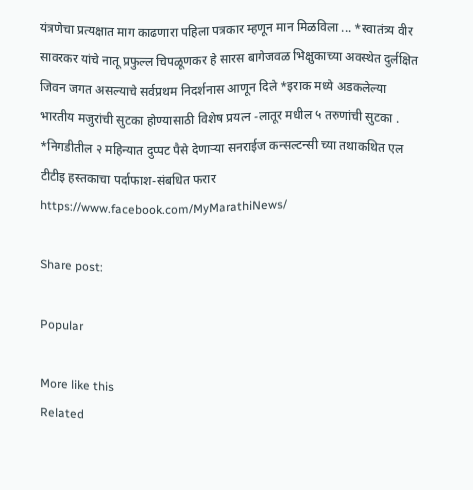यंत्रणेचा प्रत्यक्षात माग काढणारा पहिला पत्रकार म्हणून मान मिळविला ... *स्वातंत्र्य वीर सावरकर यांचे नातू प्रफुल्ल चिपळूणकर हे सारस बागेजवळ भिक्षुकाच्या अवस्थेत दुर्लक्षित जिवन जगत असल्याचे सर्वप्रथम निदर्शनास आणून दिले *इराक मध्ये अडकलेल्या भारतीय मजुरांची सुटका होण्यासाठी विशेष प्रयत्न -लातूर मधील ५ तरुणांची सुटका . *निगडीतील २ महिन्यात दुप्पट पैसे देणाऱ्या सनराईज कन्सल्टन्सी च्या तथाकथित एल टीटीइ हस्तकाचा पर्दाफाश-संबधित फरार https://www.facebook.com/MyMarathiNews/

Share post:

Popular

More like this
Related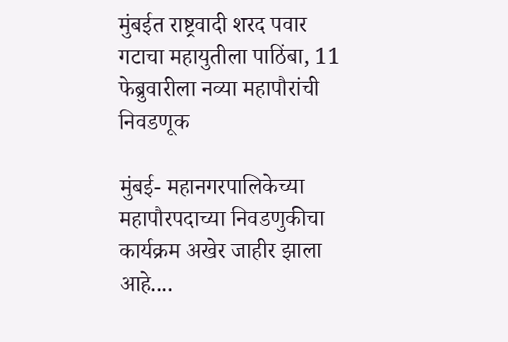मुंबईत राष्ट्रवादी शरद पवार गटाचा महायुतीला पाठिंबा, 11 फेब्रुवारीला नव्या महापौरांची निवडणूक

मुंबई- महानगरपालिकेच्या महापौरपदाच्या निवडणुकीचा कार्यक्रम अखेर जाहीर झाला आहे....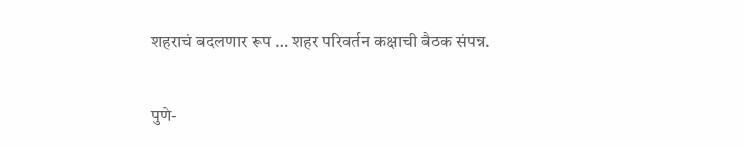शहराचं बदलणार रूप … शहर परिवर्तन कक्षाची बैठक संपन्न.

पुणे-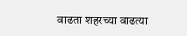वाढता शहरच्या वाढत्या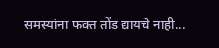समस्यांना फक्त तोंड द्यायचे नाही...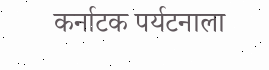कर्नाटक पर्यटनाला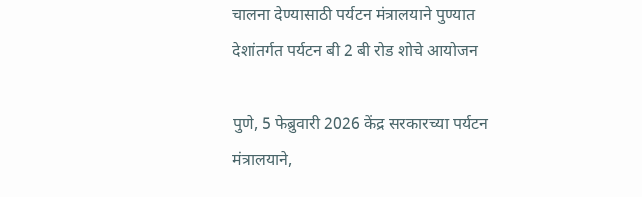चालना देण्यासाठी पर्यटन मंत्रालयाने पुण्यात देशांतर्गत पर्यटन बी 2 बी रोड शोचे आयोजन

पुणे, 5 फेब्रुवारी 2026 केंद्र सरकारच्या पर्यटन मंत्रालयाने,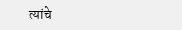त्यांचे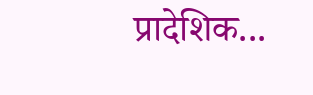प्रादेशिक...